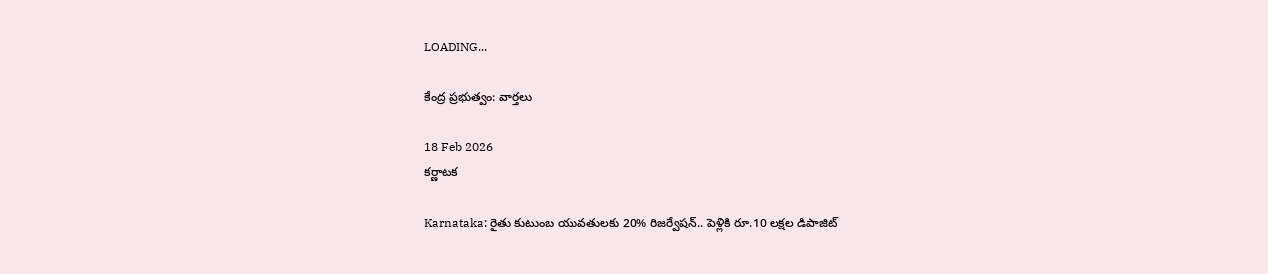LOADING...

కేంద్ర ప్రభుత్వం: వార్తలు

18 Feb 2026
కర్ణాటక

Karnataka: రైతు కుటుంబ యువతులకు 20% రిజర్వేషన్‌.. పెళ్లికి రూ.10 లక్షల డిపాజిట్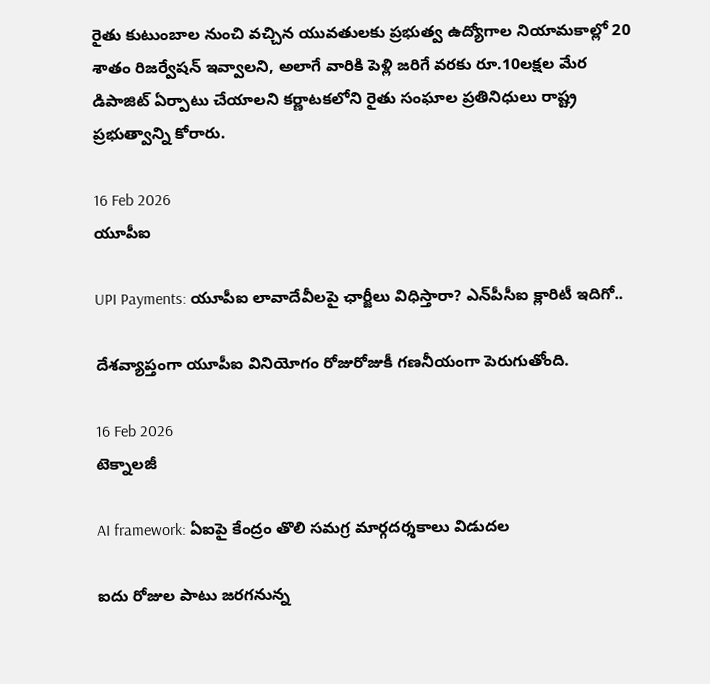రైతు కుటుంబాల నుంచి వచ్చిన యువతులకు ప్రభుత్వ ఉద్యోగాల నియామకాల్లో 20 శాతం రిజర్వేషన్‌ ఇవ్వాలని, అలాగే వారికి పెళ్లి జరిగే వరకు రూ.10లక్షల మేర డిపాజిట్‌ ఏర్పాటు చేయాలని కర్ణాటకలోని రైతు సంఘాల ప్రతినిధులు రాష్ట్ర ప్రభుత్వాన్ని కోరారు.

16 Feb 2026
యూపీఐ

UPI Payments: యూపీఐ లావాదేవీలపై ఛార్జీలు విధిస్తారా? ఎన్‌పీసీఐ క్లారిటీ ఇదిగో..

దేశవ్యాప్తంగా యూపీఐ వినియోగం రోజురోజుకీ గణనీయంగా పెరుగుతోంది.

16 Feb 2026
టెక్నాలజీ

AI framework: ఏఐపై కేంద్రం తొలి సమగ్ర మార్గదర్శకాలు విడుదల

ఐదు రోజుల పాటు జరగనున్న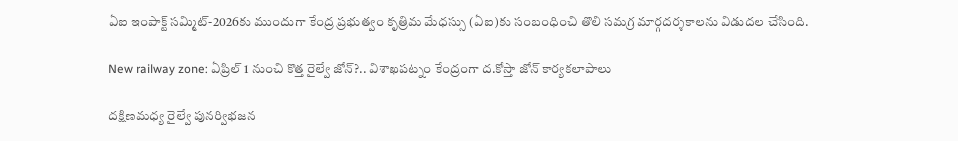ఏఐ ఇంపాక్ట్ సమ్మిట్‌-2026కు ముందుగా కేంద్ర ప్రభుత్వం కృత్రిమ మేధస్సు (ఏఐ)కు సంబంధించి తొలి సమగ్ర మార్గదర్శకాలను విడుదల చేసింది.

New railway zone: ఏప్రిల్‌ 1 నుంచి కొత్త రైల్వే జోన్‌?.. విశాఖపట్నం కేంద్రంగా ద.కోస్తా జోన్‌ కార్యకలాపాలు

దక్షిణమధ్య రైల్వే పునర్విభజన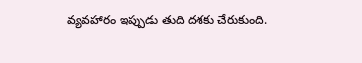వ్యవహారం ఇప్పుడు తుది దశకు చేరుకుంది.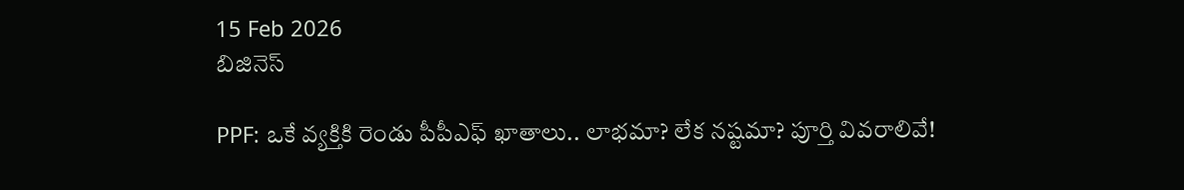15 Feb 2026
బిజినెస్

PPF: ఒకే వ్యక్తికి రెండు పీపీఎఫ్ ఖాతాలు.. లాభమా? లేక నష్టమా? పూర్తి వివరాలివే!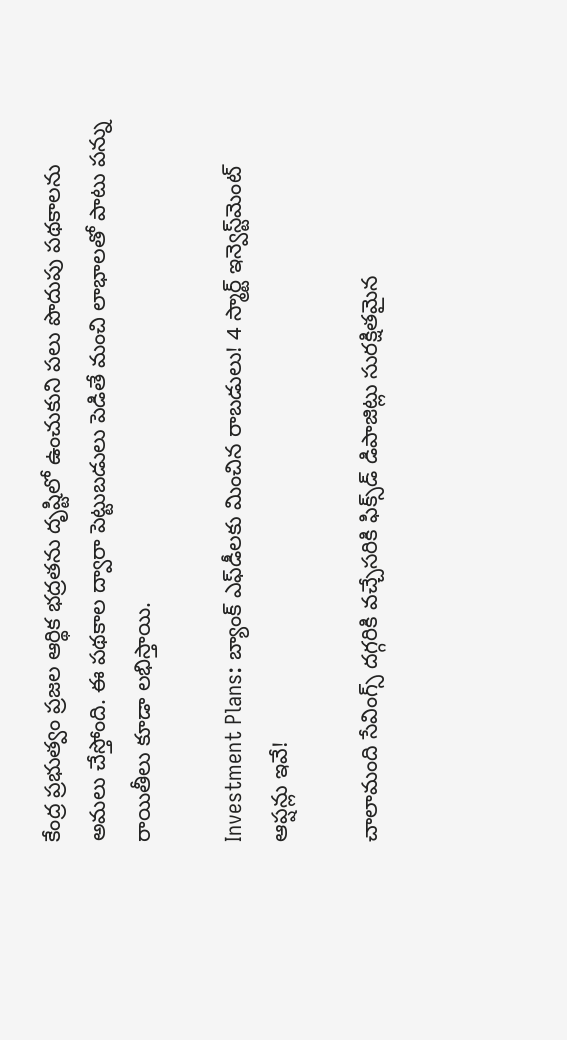కేంద్ర ప్రభుత్వం ప్రజల ఆర్థిక భద్రతను దృష్టిలో ఉంచుకుని పలు పొదుపు పథకాలను అమలు చేస్తోంది. ఈ పథకాల ద్వారా పెట్టుబడులు పెడితే మంచి లాభాలతో పాటు పన్ను రాయితీలు కూడా లభిస్తాయి.

Investment Plans: బ్యాంక్ ఎఫ్‌డీలకు మించిన రాబడులు! 4 స్మార్ట్ ఇన్వెస్ట్‌మెంట్ ఆప్షన్లు ఇవే!

చాలామంది సేవింగ్స్ దగ్గరికి వచ్చేసరికి ఫిక్స్‌డ్‌ డిపాజిట్లు సురక్షితమైన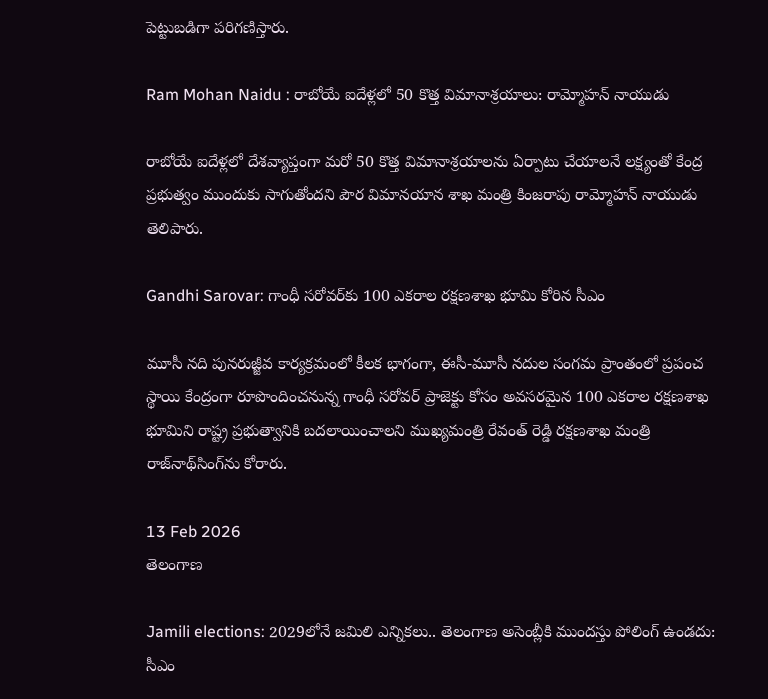పెట్టుబడిగా పరిగణిస్తారు.

Ram Mohan Naidu : రాబోయే ఐదేళ్లలో 50 కొత్త విమానాశ్రయాలు: రామ్మోహన్ నాయుడు

రాబోయే ఐదేళ్లలో దేశవ్యాప్తంగా మరో 50 కొత్త విమానాశ్రయాలను ఏర్పాటు చేయాలనే లక్ష్యంతో కేంద్ర ప్రభుత్వం ముందుకు సాగుతోందని పౌర విమానయాన శాఖ మంత్రి కింజరాపు రామ్మోహన్ నాయుడు తెలిపారు.

Gandhi Sarovar: గాంధీ సరోవర్‌కు 100 ఎకరాల రక్షణశాఖ భూమి కోరిన సీఎం

మూసీ నది పునరుజ్జీవ కార్యక్రమంలో కీలక భాగంగా, ఈసీ-మూసీ నదుల సంగమ ప్రాంతంలో ప్రపంచ స్థాయి కేంద్రంగా రూపొందించనున్న గాంధీ సరోవర్‌ ప్రాజెక్టు కోసం అవసరమైన 100 ఎకరాల రక్షణశాఖ భూమిని రాష్ట్ర ప్రభుత్వానికి బదలాయించాలని ముఖ్యమంత్రి రేవంత్‌ రెడ్డి రక్షణశాఖ మంత్రి రాజ్‌నాథ్‌సింగ్‌ను కోరారు.

13 Feb 2026
తెలంగాణ

Jamili elections: 2029లోనే జమిలి ఎన్నికలు.. తెలంగాణ అసెంబ్లీకి ముందస్తు పోలింగ్ ఉండదు: సీఎం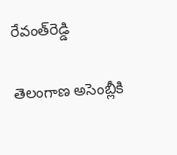రేవంత్‌రెడ్డి

తెలంగాణ అసెంబ్లీకి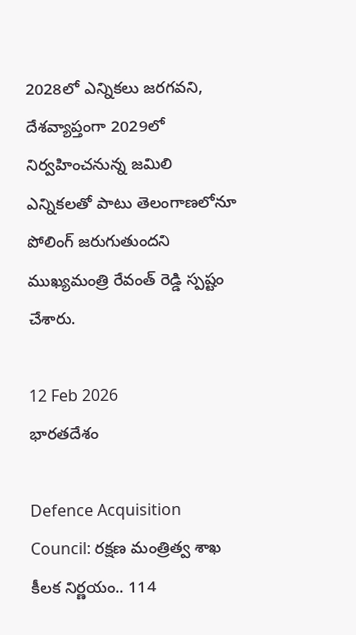2028లో ఎన్నికలు జరగవని, దేశవ్యాప్తంగా 2029లో నిర్వహించనున్న జమిలి ఎన్నికలతో పాటు తెలంగాణలోనూ పోలింగ్ జరుగుతుందని ముఖ్యమంత్రి రేవంత్‌ రెడ్డి స్పష్టం చేశారు.

12 Feb 2026
భారతదేశం

Defence Acquisition Council: రక్షణ మంత్రిత్వ శాఖ కీలక నిర్ణయం.. 114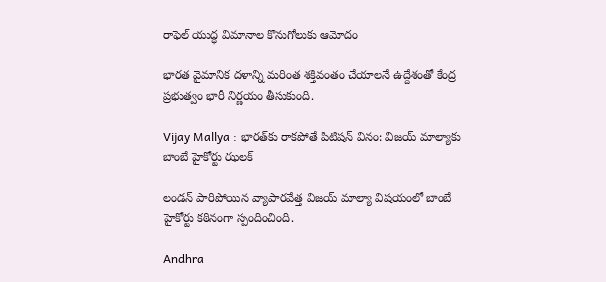రాఫెల్ యుద్ధ విమానాల కొనుగోలుకు ఆమోదం

భారత వైమానిక దళాన్ని మరింత శక్తివంతం చేయాలనే ఉద్దేశంతో కేంద్ర ప్రభుత్వం భారీ నిర్ణయం తీసుకుంది.

Vijay Mallya : భారత్‌కు రాకపోతే పిటిషన్ వినం: విజయ్ మాల్యాకు బాంబే హైకోర్టు ఝలక్

లండన్‌ పారిపోయిన వ్యాపారవేత్త విజయ్ మాల్యా విషయంలో బాంబే హైకోర్టు కఠినంగా స్పందించింది.

Andhra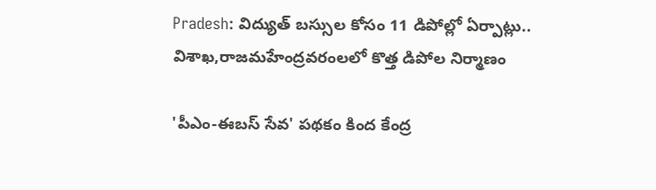Pradesh: విద్యుత్‌ బస్సుల కోసం 11 డిపోల్లో ఏర్పాట్లు.. విశాఖ,రాజమహేంద్రవరంలలో కొత్త డిపోల నిర్మాణం

'పీఎం-ఈబస్ సేవ' పథకం కింద కేంద్ర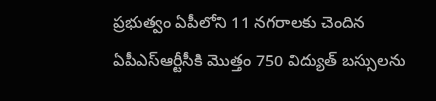ప్రభుత్వం ఏపీలోని 11 నగరాలకు చెందిన ఏపీఎస్‌ఆర్టీసీకి మొత్తం 750 విద్యుత్ బస్సులను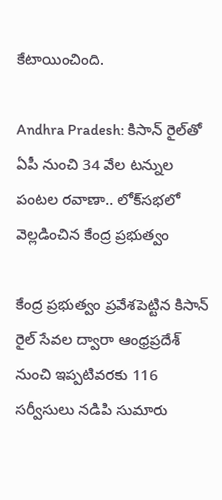కేటాయించింది.

Andhra Pradesh: కిసాన్‌ రైల్‌తో ఏపీ నుంచి 34 వేల టన్నుల పంటల రవాణా.. లోక్‌సభలో వెల్లడించిన కేంద్ర ప్రభుత్వం

కేంద్ర ప్రభుత్వం ప్రవేశపెట్టిన కిసాన్‌ రైల్‌ సేవల ద్వారా ఆంధ్రప్రదేశ్‌ నుంచి ఇప్పటివరకు 116 సర్వీసులు నడిపి సుమారు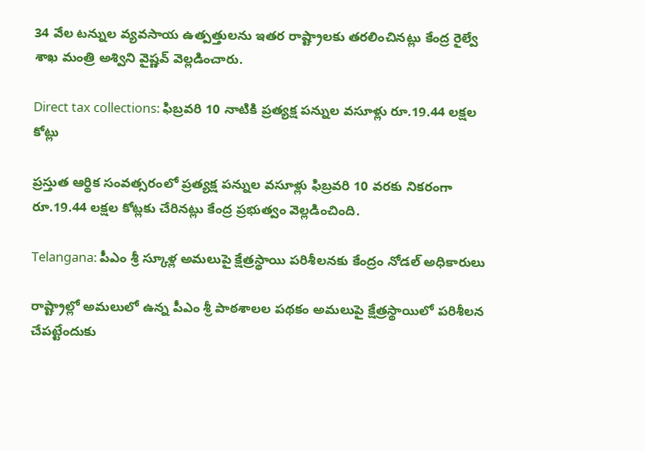34 వేల టన్నుల వ్యవసాయ ఉత్పత్తులను ఇతర రాష్ట్రాలకు తరలించినట్లు కేంద్ర రైల్వే శాఖ మంత్రి అశ్విని వైష్ణవ్‌ వెల్లడించారు.

Direct tax collections: ఫిబ్రవరి 10 నాటికి ప్రత్యక్ష పన్నుల వసూళ్లు రూ.19.44 లక్షల కోట్లు

ప్రస్తుత ఆర్థిక సంవత్సరంలో ప్రత్యక్ష పన్నుల వసూళ్లు ఫిబ్రవరి 10 వరకు నికరంగా రూ.19.44 లక్షల కోట్లకు చేరినట్లు కేంద్ర ప్రభుత్వం వెల్లడించింది.

Telangana: పీఎం శ్రీ స్కూళ్ల అమలుపై క్షేత్రస్థాయి పరిశీలనకు కేంద్రం నోడల్‌ అధికారులు

రాష్ట్రాల్లో అమలులో ఉన్న పీఎం శ్రీ పాఠశాలల పథకం అమలుపై క్షేత్రస్థాయిలో పరిశీలన చేపట్టేందుకు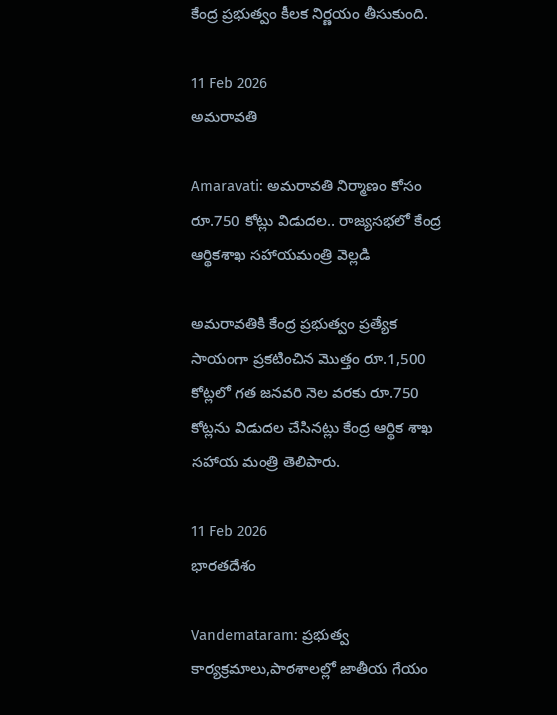కేంద్ర ప్రభుత్వం కీలక నిర్ణయం తీసుకుంది.

11 Feb 2026
అమరావతి

Amaravati: అమరావతి నిర్మాణం కోసం రూ.750 కోట్లు విడుదల.. రాజ్యసభలో కేంద్ర ఆర్థికశాఖ సహాయమంత్రి వెల్లడి

అమరావతికి కేంద్ర ప్రభుత్వం ప్రత్యేక సాయంగా ప్రకటించిన మొత్తం రూ.1,500 కోట్లలో గత జనవరి నెల వరకు రూ.750 కోట్లను విడుదల చేసినట్లు కేంద్ర ఆర్థిక శాఖ సహాయ మంత్రి తెలిపారు.

11 Feb 2026
భారతదేశం

Vandemataram: ప్రభుత్వ కార్యక్రమాలు,పాఠశాలల్లో జాతీయ గేయం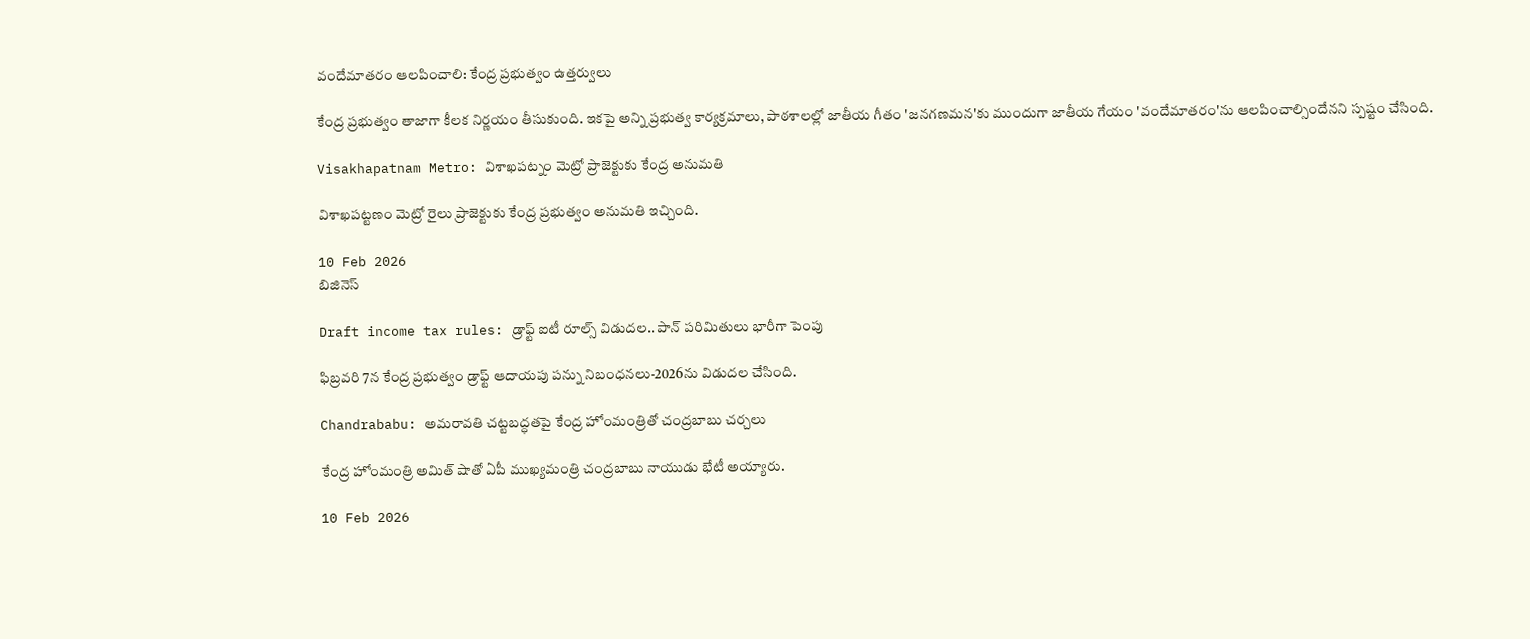వందేమాతరం ఆలపించాలి: కేంద్ర ప్రభుత్వం ఉత్తర్వులు

కేంద్ర ప్రభుత్వం తాజాగా కీలక నిర్ణయం తీసుకుంది. ఇకపై అన్ని ప్రభుత్వ కార్యక్రమాలు, పాఠశాలల్లో జాతీయ గీతం 'జనగణమన'కు ముందుగా జాతీయ గేయం 'వందేమాతరం'ను ఆలపించాల్సిందేనని స్పష్టం చేసింది.

Visakhapatnam Metro: విశాఖపట్నం మెట్రో ప్రాజెక్టుకు కేంద్ర అనుమతి

విశాఖపట్టణం మెట్రో రైలు ప్రాజెక్టుకు కేంద్ర ప్రభుత్వం అనుమతి ఇచ్చింది.

10 Feb 2026
బిజినెస్

Draft income tax rules: డ్రాఫ్ట్ ఐటీ రూల్స్ విడుదల.. పాన్ పరిమితులు భారీగా పెంపు

ఫిబ్రవరి 7న కేంద్ర ప్రభుత్వం డ్రాఫ్ట్ ఆదాయపు పన్ను నిబంధనలు-2026ను విడుదల చేసింది.

Chandrababu: అమరావతి చట్టబద్ధతపై కేంద్ర హోంమంత్రితో చంద్రబాబు చర్చలు

కేంద్ర హోంమంత్రి అమిత్ షాతో ఏపీ ముఖ్యమంత్రి చంద్రబాబు నాయుడు భేటీ అయ్యారు.

10 Feb 2026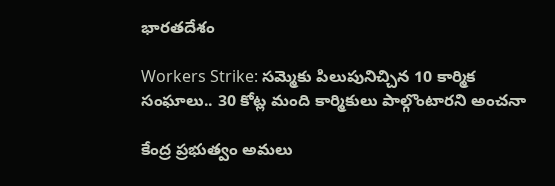భారతదేశం

Workers Strike: సమ్మెకు పిలుపునిచ్చిన 10 కార్మిక సంఘాలు.. 30 కోట్ల మంది కార్మికులు పాల్గొంటారని అంచనా

కేంద్ర ప్రభుత్వం అమలు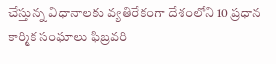చేస్తున్న విధానాలకు వ్యతిరేకంగా దేశంలోని 10 ప్రధాన కార్మిక సంఘాలు ఫిబ్రవరి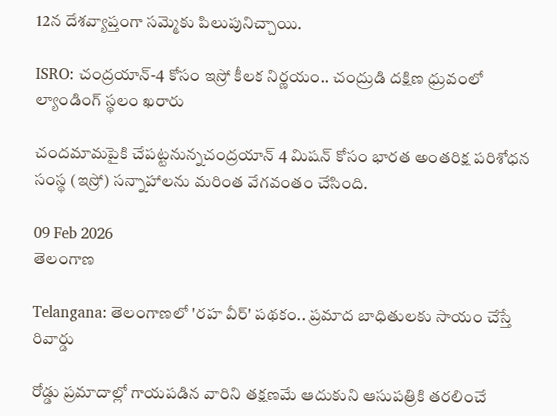12న దేశవ్యాప్తంగా సమ్మెకు పిలుపునిచ్చాయి.

ISRO: చంద్రయాన్‌-4 కోసం ఇస్రో కీలక నిర్ణయం.. చంద్రుడి దక్షిణ ధ్రువంలో ల్యాండింగ్ స్థలం ఖరారు

చందమామపైకి చేపట్టనున్నచంద్రయాన్‌ 4 మిషన్‌ కోసం భారత అంతరిక్ష పరిశోధన సంస్థ (ఇస్రో) సన్నాహాలను మరింత వేగవంతం చేసింది.

09 Feb 2026
తెలంగాణ

Telangana: తెలంగాణలో 'రహ వీర్‌' పథకం.. ప్రమాద బాధితులకు సాయం చేస్తే రివార్డు

రోడ్డు ప్రమాదాల్లో గాయపడిన వారిని తక్షణమే ఆదుకుని ఆసుపత్రికి తరలించే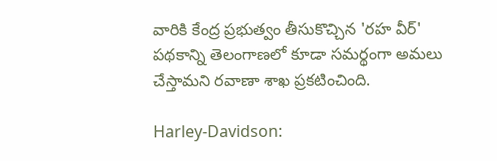వారికి కేంద్ర ప్రభుత్వం తీసుకొచ్చిన 'రహ వీర్‌' పథకాన్ని తెలంగాణలో కూడా సమర్థంగా అమలు చేస్తామని రవాణా శాఖ ప్రకటించింది.

Harley-Davidson: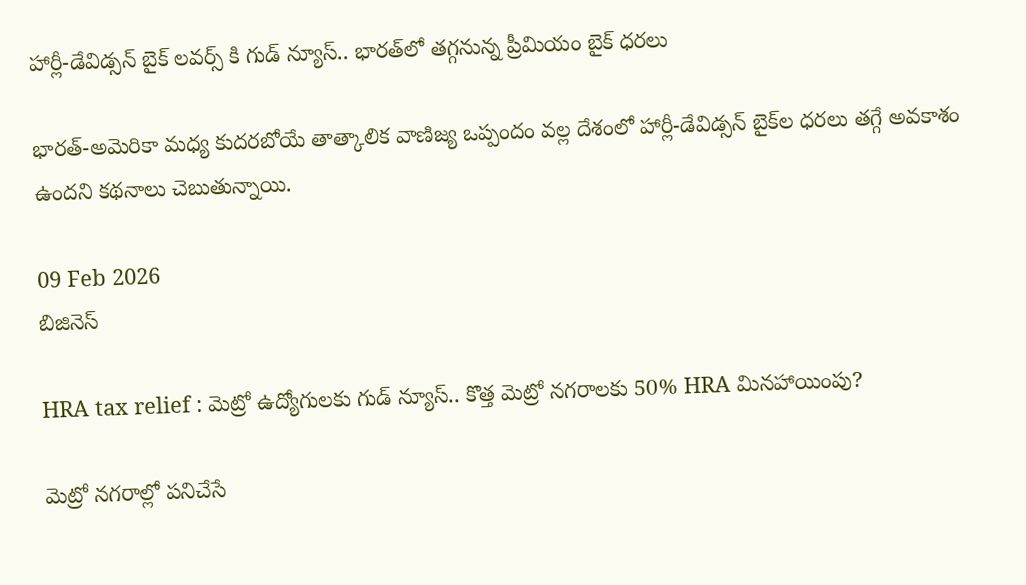హార్లీ-డేవిడ్సన్ బైక్‌ లవర్స్ కి గుడ్ న్యూస్.. భారత్‌లో తగ్గనున్న ప్రీమియం బైక్ ధరలు

భారత్-అమెరికా మధ్య కుదరబోయే తాత్కాలిక వాణిజ్య ఒప్పందం వల్ల దేశంలో హార్లీ-డేవిడ్సన్ బైక్‌ల ధరలు తగ్గే అవకాశం ఉందని కథనాలు చెబుతున్నాయి.

09 Feb 2026
బిజినెస్

HRA tax relief : మెట్రో ఉద్యోగులకు గుడ్ న్యూస్.. కొత్త మెట్రో నగరాలకు 50% HRA మినహాయింపు?

మెట్రో నగరాల్లో పనిచేసే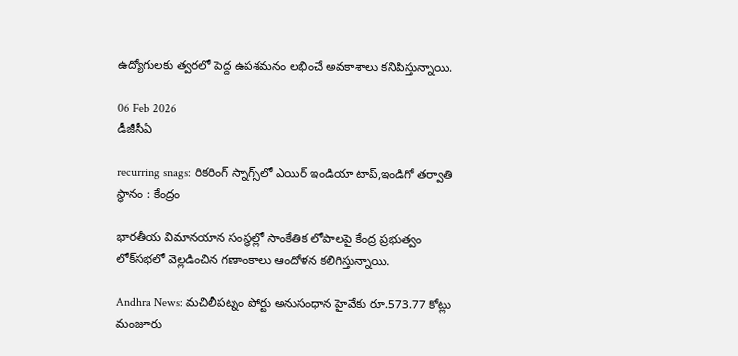ఉద్యోగులకు త్వరలో పెద్ద ఉపశమనం లభించే అవకాశాలు కనిపిస్తున్నాయి.

06 Feb 2026
డీజీసీఏ

recurring snags: రికరింగ్ స్నాగ్స్‌లో ఎయిర్ ఇండియా టాప్‌,ఇండిగో తర్వాతి స్థానం : కేంద్రం

భారతీయ విమానయాన సంస్థల్లో సాంకేతిక లోపాలపై కేంద్ర ప్రభుత్వం లోక్‌సభలో వెల్లడించిన గణాంకాలు ఆందోళన కలిగిస్తున్నాయి.

Andhra News: మచిలీపట్నం పోర్టు అనుసంధాన హైవేకు రూ.573.77 కోట్లు మంజూరు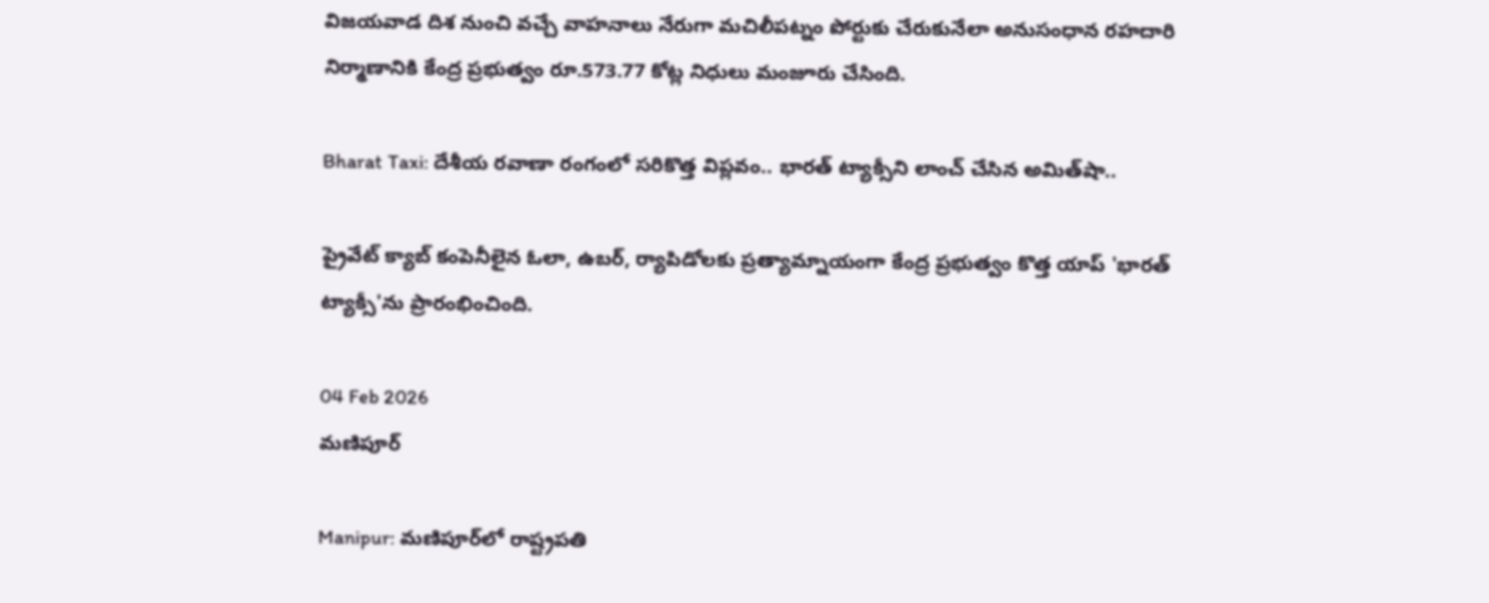విజయవాడ దిశ నుంచి వచ్చే వాహనాలు నేరుగా మచిలీపట్నం పోర్టుకు చేరుకునేలా అనుసంధాన రహదారి నిర్మాణానికి కేంద్ర ప్రభుత్వం రూ.573.77 కోట్ల నిధులు మంజూరు చేసింది.

Bharat Taxi: దేశీయ రవాణా రంగంలో సరికొత్త విప్లవం.. భారత్‌ ట్యాక్సీని లాంచ్‌ చేసిన అమిత్‌షా..

ప్రైవేట్ క్యాబ్ కంపెనీలైన ఓలా, ఉబర్‌, ర్యాపిడోలకు ప్రత్యామ్నాయంగా కేంద్ర ప్రభుత్వం కొత్త యాప్‌ 'భారత్‌ ట్యాక్సీ'ను ప్రారంభించింది.

04 Feb 2026
మణిపూర్

Manipur: మణిపూర్‌లో రాష్ట్రపతి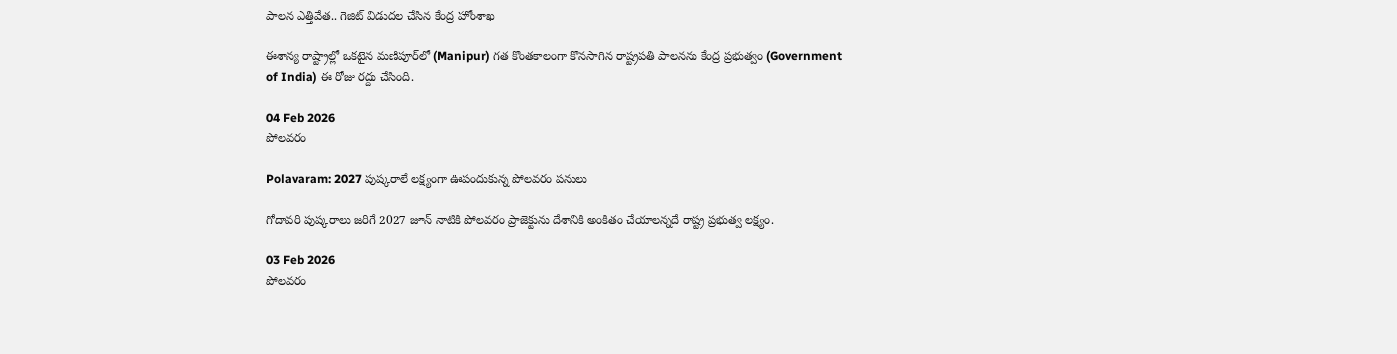పాలన ఎత్తివేత.. గెజిట్ విడుదల చేసిన కేంద్ర హోంశాఖ

ఈశాన్య రాష్ట్రాల్లో ఒకటైన మణిపూర్‌లో (Manipur) గత కొంతకాలంగా కొనసాగిన రాష్ట్రపతి పాలనను కేంద్ర ప్రభుత్వం (Government of India) ఈ రోజు రద్దు చేసింది.

04 Feb 2026
పోలవరం

Polavaram: 2027 పుష్కరాలే లక్ష్యంగా ఊపందుకున్న పోలవరం పనులు

గోదావరి పుష్కరాలు జరిగే 2027 జూన్ నాటికి పోలవరం ప్రాజెక్టును దేశానికి అంకితం చేయాలన్నదే రాష్ట్ర ప్రభుత్వ లక్ష్యం.

03 Feb 2026
పోలవరం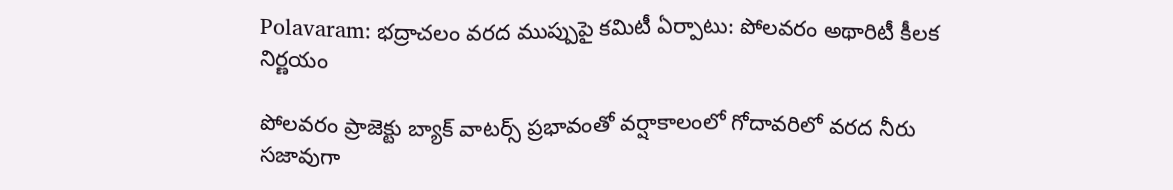Polavaram: భద్రాచలం వరద ముప్పుపై కమిటీ ఏర్పాటు: పోలవరం అథారిటీ కీలక నిర్ణయం

పోలవరం ప్రాజెక్టు బ్యాక్ వాటర్స్ ప్రభావంతో వర్షాకాలంలో గోదావరిలో వరద నీరు సజావుగా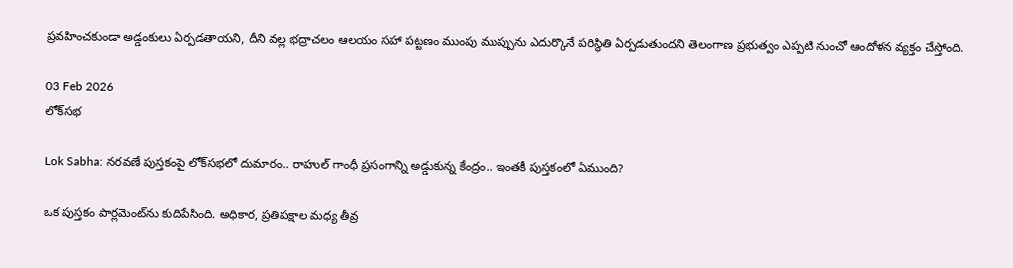ప్రవహించకుండా అడ్డంకులు ఏర్పడతాయని, దీని వల్ల భద్రాచలం ఆలయం సహా పట్టణం ముంపు ముప్పును ఎదుర్కొనే పరిస్థితి ఏర్పడుతుందని తెలంగాణ ప్రభుత్వం ఎప్పటి నుంచో ఆందోళన వ్యక్తం చేస్తోంది.

03 Feb 2026
లోక్‌సభ

Lok Sabha: నరవణే పుస్తకంపై లోక్‌సభలో దుమారం.. రాహుల్ గాంధీ ప్రసంగాన్ని అడ్డుకున్న కేంద్రం.. ఇంతకీ పుస్తకంలో ఏముంది?

ఒక పుస్తకం పార్లమెంట్‌ను కుదిపేసింది. అధికార, ప్రతిపక్షాల మధ్య తీవ్ర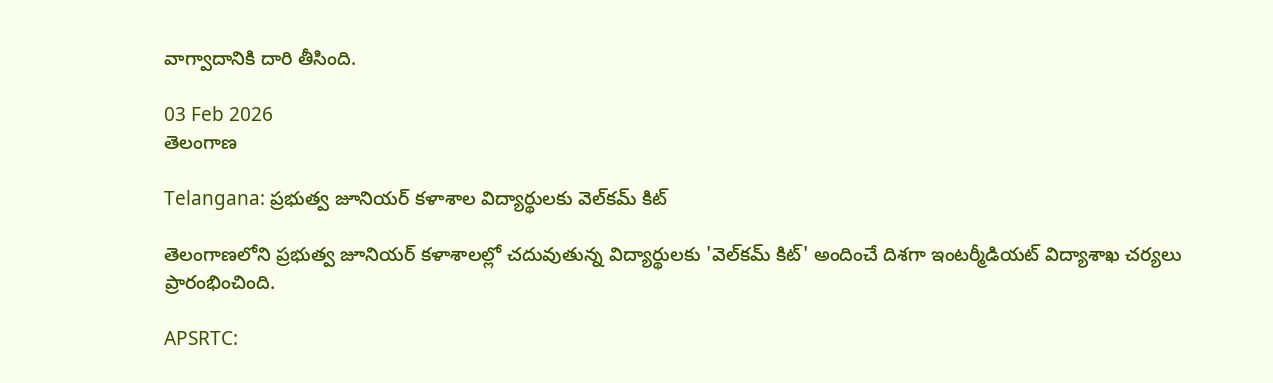వాగ్వాదానికి దారి తీసింది.

03 Feb 2026
తెలంగాణ

Telangana: ప్రభుత్వ జూనియర్‌ కళాశాల విద్యార్థులకు వెల్‌కమ్‌ కిట్

తెలంగాణలోని ప్రభుత్వ జూనియర్‌ కళాశాలల్లో చదువుతున్న విద్యార్థులకు 'వెల్‌కమ్‌ కిట్‌' అందించే దిశగా ఇంటర్మీడియట్‌ విద్యాశాఖ చర్యలు ప్రారంభించింది.

APSRTC: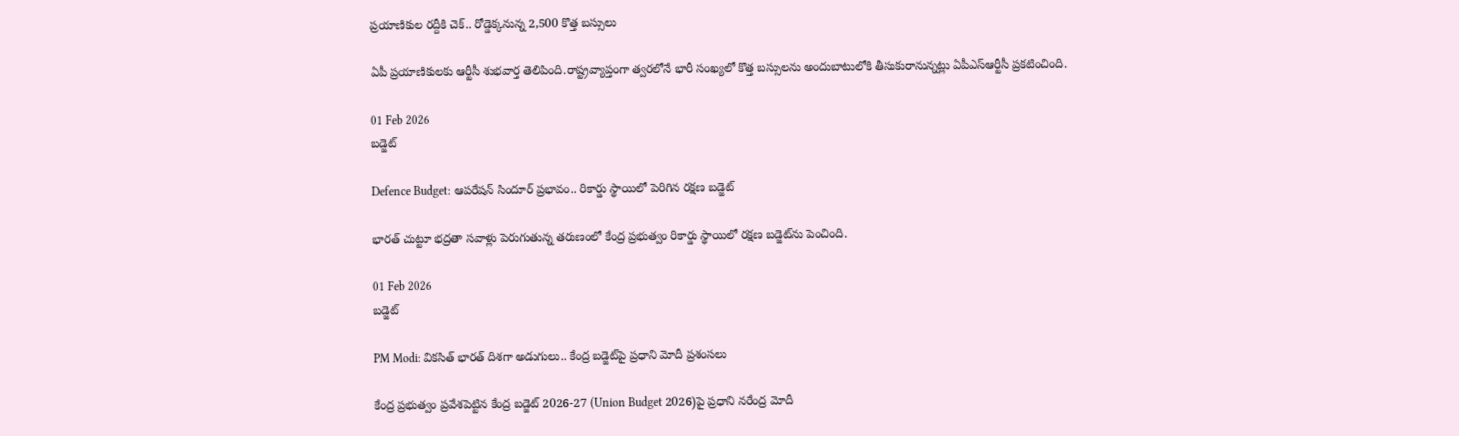ప్రయాణికుల రద్దీకి చెక్.. రోడ్డెక్కనున్న 2,500 కొత్త బస్సులు

ఏపీ ప్రయాణికులకు ఆర్టీసీ శుభవార్త తెలిపింది.రాష్ట్రవ్యాప్తంగా త్వరలోనే భారీ సంఖ్యలో కొత్త బస్సులను అందుబాటులోకి తీసుకురానున్నట్లు ఏపీఎస్‌ఆర్టీసీ ప్రకటించింది.

01 Feb 2026
బడ్జెట్

Defence Budget: ఆపరేషన్‌ సిందూర్‌ ప్రభావం.. రికార్డు స్థాయిలో పెరిగిన రక్షణ బడ్జెట్

భారత్‌ చుట్టూ భద్రతా సవాళ్లు పెరుగుతున్న తరుణంలో కేంద్ర ప్రభుత్వం రికార్డు స్థాయిలో రక్షణ బడ్జెట్‌ను పెంచింది.

01 Feb 2026
బడ్జెట్

PM Modi: వికసిత్‌ భారత్‌ దిశగా అడుగులు.. కేంద్ర బడ్జెట్‌పై ప్రధాని మోదీ ప్రశంసలు

కేంద్ర ప్రభుత్వం ప్రవేశపెట్టిన కేంద్ర బడ్జెట్‌ 2026-27 (Union Budget 2026)పై ప్రధాని నరేంద్ర మోదీ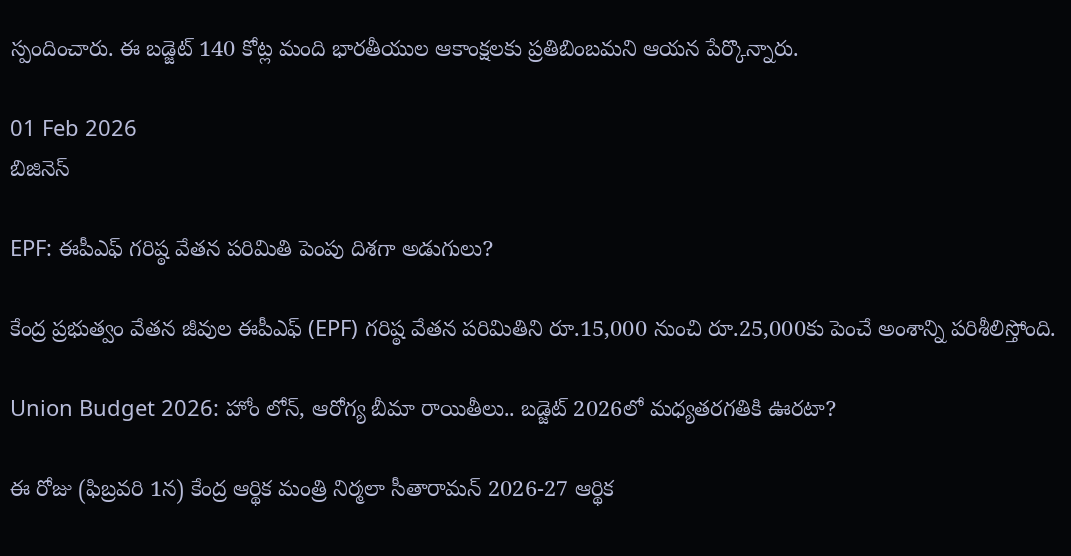స్పందించారు. ఈ బడ్జెట్‌ 140 కోట్ల మంది భారతీయుల ఆకాంక్షలకు ప్రతిబింబమని ఆయన పేర్కొన్నారు.

01 Feb 2026
బిజినెస్

EPF: ఈపీఎఫ్‌ గరిష్ఠ వేతన పరిమితి పెంపు దిశగా అడుగులు?

కేంద్ర ప్రభుత్వం వేతన జీవుల ఈపీఎఫ్‌ (EPF) గరిష్ఠ వేతన పరిమితిని రూ.15,000 నుంచి రూ.25,000కు పెంచే అంశాన్ని పరిశీలిస్తోంది.

Union Budget 2026: హోం లోన్, ఆరోగ్య బీమా రాయితీలు.. బడ్జెట్ 2026లో మధ్యతరగతికి ఊరటా?

ఈ రోజు (ఫిబ్రవరి 1న) కేంద్ర ఆర్థిక మంత్రి నిర్మలా సీతారామన్ 2026-27 ఆర్థిక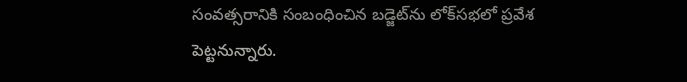సంవత్సరానికి సంబంధించిన బడ్జెట్‌ను లోక్‌సభలో ప్రవేశ పెట్టనున్నారు.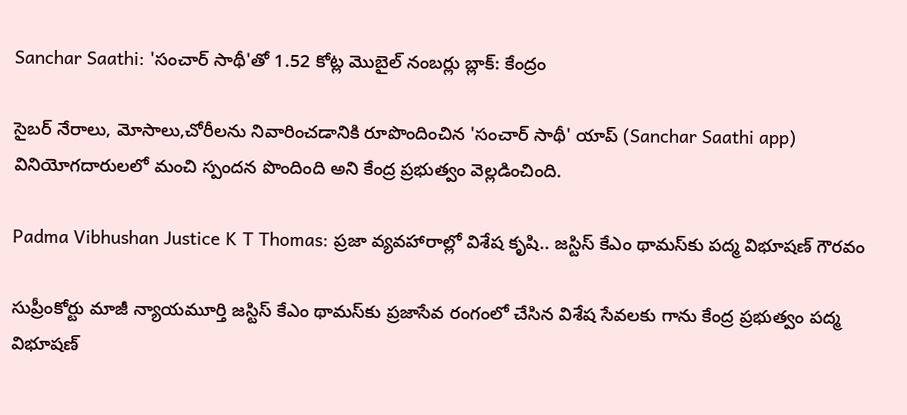Sanchar Saathi: 'సంచార్‌ సాథీ'తో 1.52 కోట్ల మొబైల్‌ నంబర్లు బ్లాక్‌: కేంద్రం

సైబర్‌ నేరాలు, మోసాలు,చోరీలను నివారించడానికి రూపొందించిన 'సంచార్‌ సాథీ' యాప్‌ (Sanchar Saathi app) వినియోగదారులలో మంచి స్పందన పొందింది అని కేంద్ర ప్రభుత్వం వెల్లడించింది.

Padma Vibhushan Justice K T Thomas: ప్రజా వ్యవహారాల్లో విశేష కృషి.. జస్టిస్ కేఎం థామస్‌కు పద్మ విభూషణ్ గౌరవం

సుప్రీంకోర్టు మాజీ న్యాయమూర్తి జస్టిస్ కేఎం థామస్‌కు ప్రజాసేవ రంగంలో చేసిన విశేష సేవలకు గాను కేంద్ర ప్రభుత్వం పద్మ విభూషణ్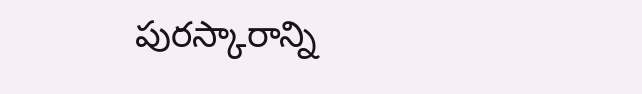పురస్కారాన్ని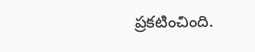ప్రకటించింది.